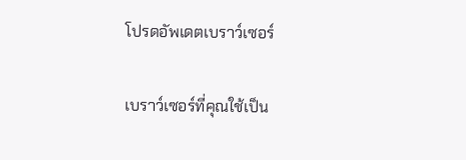โปรดอัพเดตเบราว์เซอร์

เบราว์เซอร์ที่คุณใช้เป็น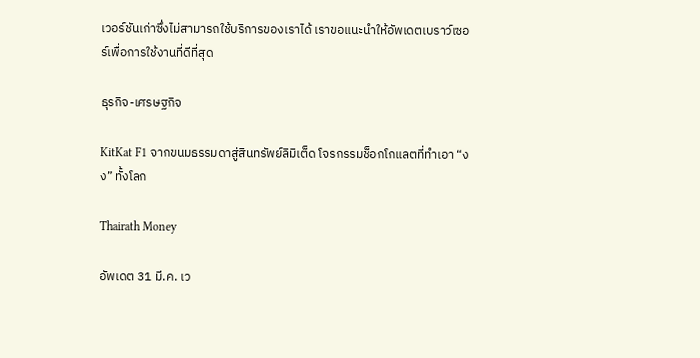เวอร์ชันเก่าซึ่งไม่สามารถใช้บริการของเราได้ เราขอแนะนำให้อัพเดตเบราว์เซอร์เพื่อการใช้งานที่ดีที่สุด

ธุรกิจ-เศรษฐกิจ

KitKat F1 จากขนมธรรมดาสู่สินทรัพย์ลิมิเต็ด โจรกรรมช็อกโกแลตที่ทำเอา “งง” ทั้งโลก

Thairath Money

อัพเดต 31 มี.ค. เว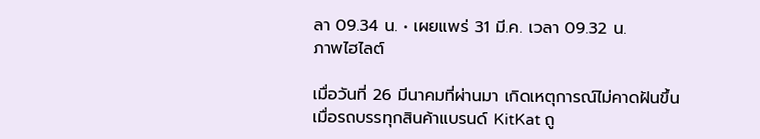ลา 09.34 น. • เผยแพร่ 31 มี.ค. เวลา 09.32 น.
ภาพไฮไลต์

เมื่อวันที่ 26 มีนาคมที่ผ่านมา เกิดเหตุการณ์ไม่คาดฝันขึ้นเมื่อรถบรรทุกสินค้าแบรนด์ KitKat ถู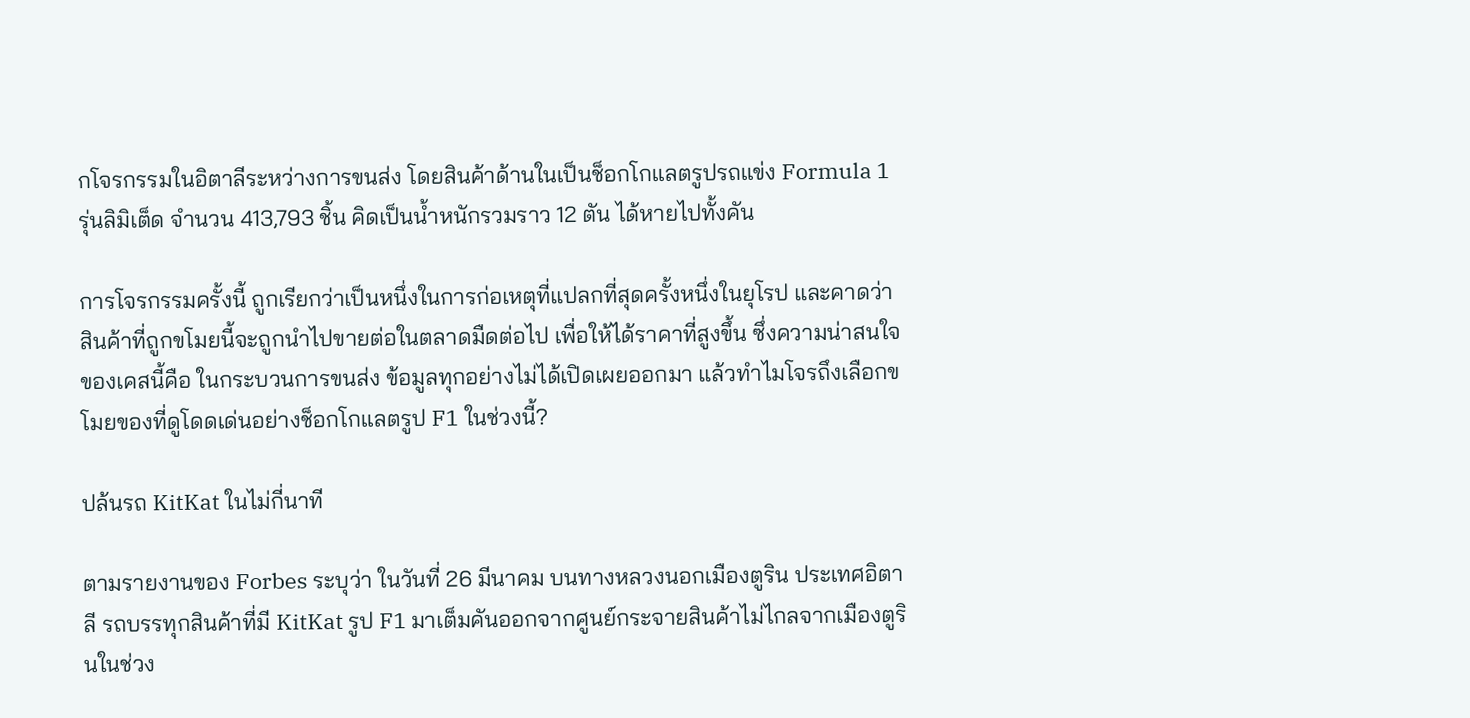กโจรกรรมในอิตาลีระหว่างการขนส่ง โดยสินค้าด้านในเป็นช็อกโกแลตรูปรถแข่ง Formula 1 รุ่นลิมิเต็ด จำนวน 413,793 ชิ้น คิดเป็นน้ำหนักรวมราว 12 ตัน ได้หายไปทั้งคัน

การโจรกรรมครั้งนี้ ถูกเรียกว่าเป็นหนึ่งในการก่อเหตุที่แปลกที่สุดครั้งหนึ่งในยุโรป และคาดว่าสินค้าที่ถูกขโมยนี้จะถูกนำไปขายต่อในตลาดมืดต่อไป เพื่อให้ได้ราคาที่สูงขึ้น ซึ่งความน่าสนใจของเคสนี้คือ ในกระบวนการขนส่ง ข้อมูลทุกอย่างไม่ได้เปิดเผยออกมา แล้วทำไมโจรถึงเลือกขโมยของที่ดูโดดเด่นอย่างช็อกโกแลตรูป F1 ในช่วงนี้?

ปล้นรถ KitKat ในไม่กี่นาที

ตามรายงานของ Forbes ระบุว่า ในวันที่ 26 มีนาคม บนทางหลวงนอกเมืองตูริน ประเทศอิตาลี รถบรรทุกสินค้าที่มี KitKat รูป F1 มาเต็มคันออกจากศูนย์กระจายสินค้าไม่ไกลจากเมืองตูรินในช่วง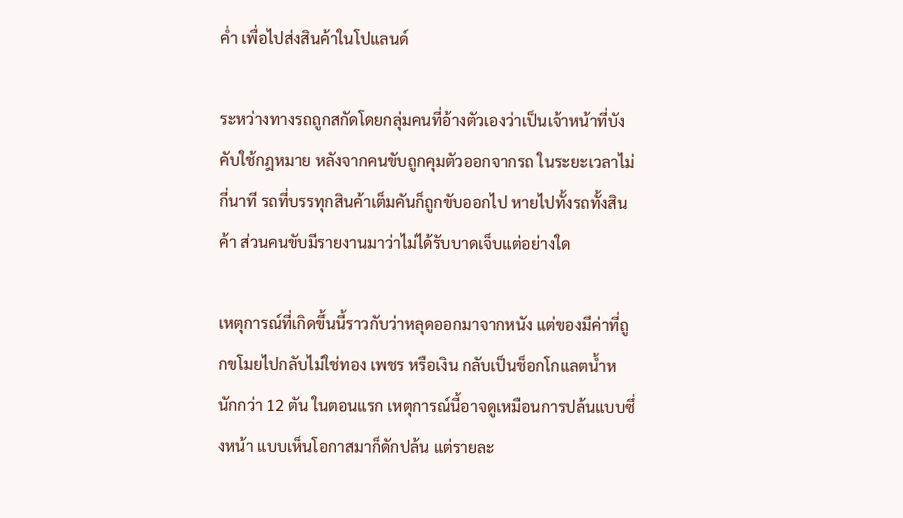ค่ำ เพื่อไปส่งสินค้าในโปแลนด์

ระหว่างทางรถถูกสกัดโดยกลุ่มคนที่อ้างตัวเองว่าเป็นเจ้าหน้าที่บังคับใช้กฎหมาย หลังจากคนขับถูกคุมตัวออกจากรถ ในระยะเวลาไม่กี่นาที รถที่บรรทุกสินค้าเต็มคันก็ถูกขับออกไป หายไปทั้งรถทั้งสินค้า ส่วนคนขับมีรายงานมาว่าไม่ได้รับบาดเจ็บแต่อย่างใด

เหตุการณ์ที่เกิดขึ้นนี้ราวกับว่าหลุดออกมาจากหนัง แต่ของมีค่าที่ถูกขโมยไปกลับไม่ใช่ทอง เพชร หรือเงิน กลับเป็นช็อกโกแลตน้ำหนักกว่า 12 ตัน ในตอนแรก เหตุการณ์นี้อาจดูเหมือนการปล้นแบบซึ่งหน้า แบบเห็นโอกาสมาก็ดักปล้น แต่รายละ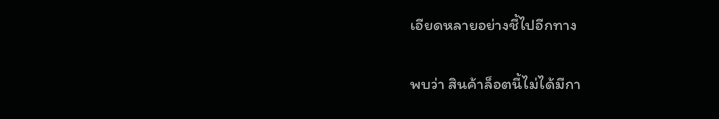เอียดหลายอย่างชี้ไปอีกทาง

พบว่า สินค้าล็อตนี้ไม่ได้มีกา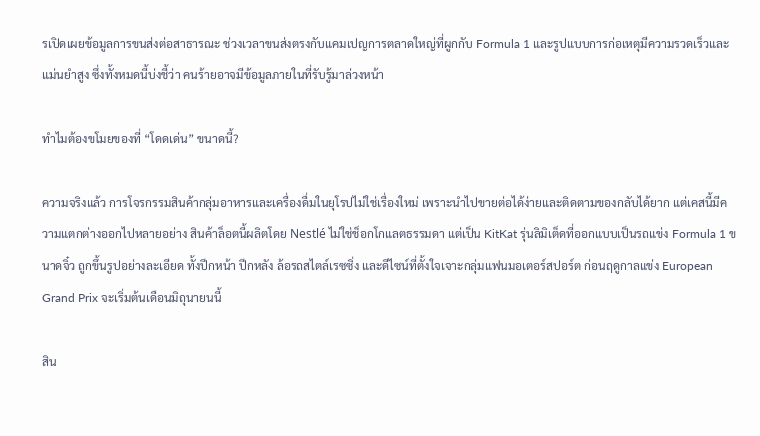รเปิดเผยข้อมูลการขนส่งต่อสาธารณะ ช่วงเวลาขนส่งตรงกับแคมเปญการตลาดใหญ่ที่ผูกกับ Formula 1 และรูปแบบการก่อเหตุมีความรวดเร็วและแม่นยำสูง ซึ่งทั้งหมดนี้บ่งชี้ว่า คนร้ายอาจมีข้อมูลภายในที่รับรู้มาล่วงหน้า

ทำไมต้องขโมยของที่ “โดดเด่น” ขนาดนี้?

ความจริงแล้ว การโจรกรรมสินค้ากลุ่มอาหารและเครื่องดื่มในยุโรปไม่ใช่เรื่องใหม่ เพราะนำไปขายต่อได้ง่ายและติดตามของกลับได้ยาก แต่เคสนี้มีความแตกต่างออกไปหลายอย่าง สินค้าล็อตนี้ผลิตโดย Nestlé ไม่ใช่ช็อกโกแลตธรรมดา แต่เป็น KitKat รุ่นลิมิเต็ดที่ออกแบบเป็นรถแข่ง Formula 1 ขนาดจิ๋ว ถูกขึ้นรูปอย่างละเอียด ทั้งปีกหน้า ปีกหลัง ล้อรถสไตล์เรซซิ่ง และดีไซน์ที่ตั้งใจเจาะกลุ่มแฟนมอเตอร์สปอร์ต ก่อนฤดูกาลแข่ง European Grand Prix จะเริ่มต้นเดือนมิถุนายนนี้

สิน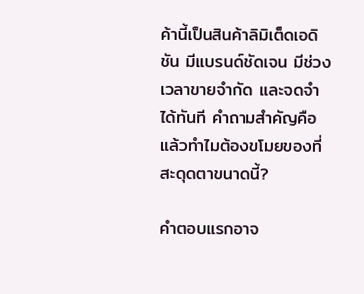ค้านี้เป็นสินค้าลิมิเต็ดเอดิชัน มีแบรนด์ชัดเจน มีช่วงเวลาขายจำกัด และจดจำได้ทันที คำถามสำคัญคือ แล้วทำไมต้องขโมยของที่สะดุดตาขนาดนี้?

คำตอบแรกอาจ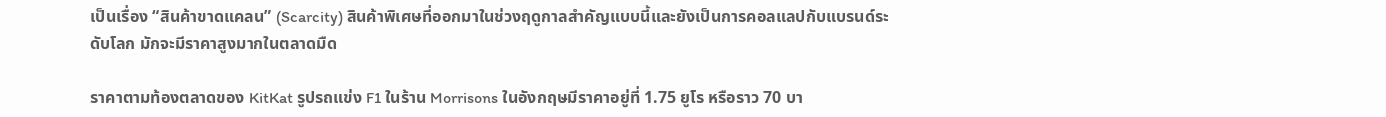เป็นเรื่อง “สินค้าขาดแคลน” (Scarcity) สินค้าพิเศษที่ออกมาในช่วงฤดูกาลสำคัญแบบนี้และยังเป็นการคอลแลปกับแบรนด์ระดับโลก มักจะมีราคาสูงมากในตลาดมืด

ราคาตามท้องตลาดของ KitKat รูปรถแข่ง F1 ในร้าน Morrisons ในอังกฤษมีราคาอยู่ที่ 1.75 ยูโร หรือราว 70 บา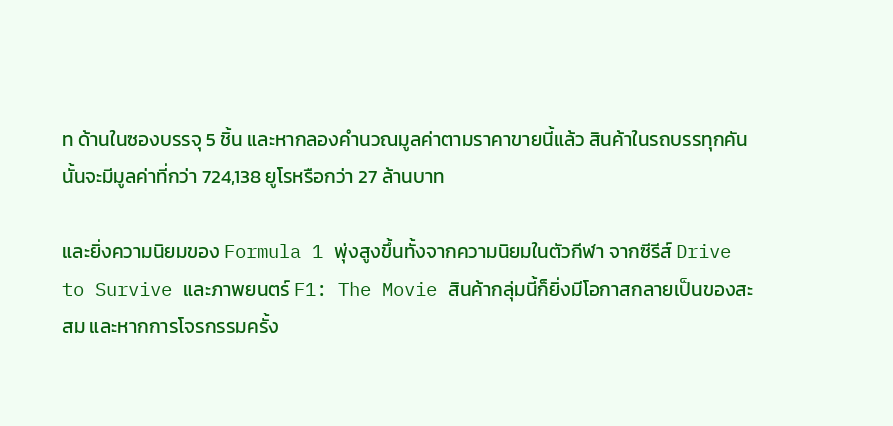ท ด้านในซองบรรจุ 5 ชิ้น และหากลองคำนวณมูลค่าตามราคาขายนี้แล้ว สินค้าในรถบรรทุกคันนั้นจะมีมูลค่าที่กว่า 724,138 ยูโรหรือกว่า 27 ล้านบาท

และยิ่งความนิยมของ Formula 1 พุ่งสูงขึ้นทั้งจากความนิยมในตัวกีฬา จากซีรีส์ Drive to Survive และภาพยนตร์ F1: The Movie สินค้ากลุ่มนี้ก็ยิ่งมีโอกาสกลายเป็นของสะสม และหากการโจรกรรมครั้ง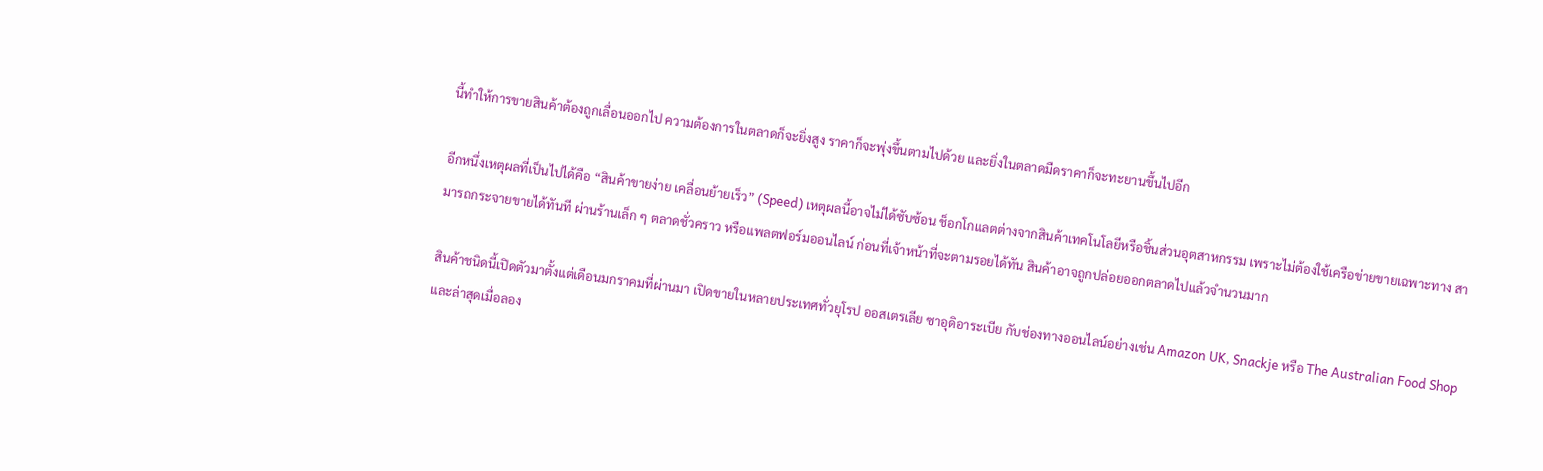นี้ทำให้การขายสินค้าต้องถูกเลื่อนออกไป ความต้องการในตลาดก็จะยิ่งสูง ราคาก็จะพุ่งขึ้นตามไปด้วย และยิ่งในตลาดมืดราคาก็จะทะยานขึ้นไปอีก

อีกหนึ่งเหตุผลที่เป็นไปได้คือ “สินค้าขายง่าย เคลื่อนย้ายเร็ว” (Speed) เหตุผลนี้อาจไม่ได้ซับซ้อน ช็อกโกแลตต่างจากสินค้าเทคโนโลยีหรือชิ้นส่วนอุตสาหกรรม เพราะไม่ต้องใช้เครือข่ายขายเฉพาะทาง สามารถกระจายขายได้ทันที ผ่านร้านเล็ก ๆ ตลาดชั่วคราว หรือแพลตฟอร์มออนไลน์ ก่อนที่เจ้าหน้าที่จะตามรอยได้ทัน สินค้าอาจถูกปล่อยออกตลาดไปแล้วจำนวนมาก

สินค้าชนิดนี้เปิดตัวมาตั้งแต่เดือนมกราคมที่ผ่านมา เปิดขายในหลายประเทศทั่วยุโรป ออสเตรเลีย ซาอุดิอาระเบีย กับช่องทางออนไลน์อย่างเช่น Amazon UK, Snackje หรือ The Australian Food Shop และล่าสุดเมื่อลอง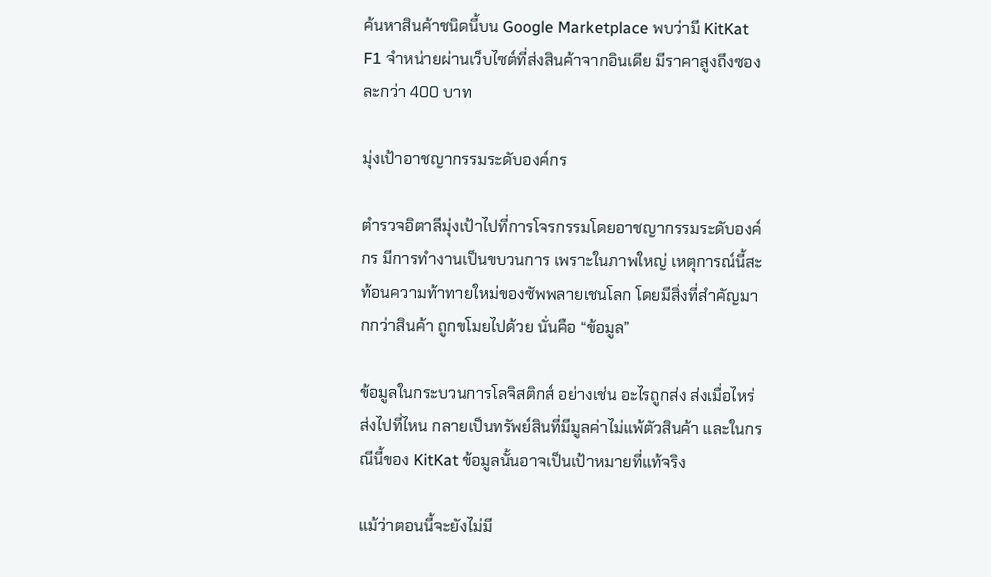ค้นหาสินค้าชนิดนี้บน Google Marketplace พบว่ามี KitKat F1 จำหน่ายผ่านเว็บไซต์ที่ส่งสินค้าจากอินเดีย มีราคาสูงถึงซองละกว่า 400 บาท

มุ่งเป้าอาชญากรรมระดับองค์กร

ตำรวจอิตาลีมุ่งเป้าไปที่การโจรกรรมโดยอาชญากรรมระดับองค์กร มีการทำงานเป็นขบวนการ เพราะในภาพใหญ่ เหตุการณ์นี้สะท้อนความท้าทายใหม่ของซัพพลายเชนโลก โดยมีสิ่งที่สำคัญมากกว่าสินค้า ถูกขโมยไปด้วย นั่นคือ “ข้อมูล”

ข้อมูลในกระบวนการโลจิสติกส์ อย่างเช่น อะไรถูกส่ง ส่งเมื่อไหร่ ส่งไปที่ไหน กลายเป็นทรัพย์สินที่มีมูลค่าไม่แพ้ตัวสินค้า และในกรณีนี้ของ KitKat ข้อมูลนั้นอาจเป็นเป้าหมายที่แท้จริง

แม้ว่าตอนนี้จะยังไม่มี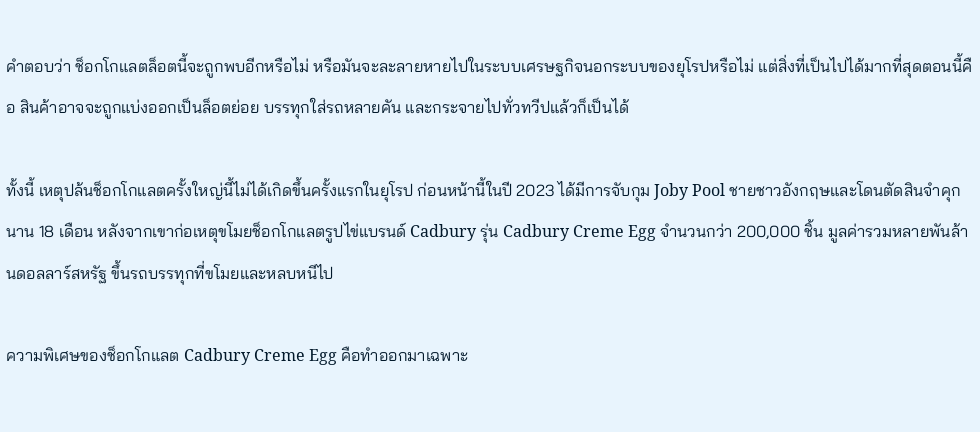คำตอบว่า ช็อกโกแลตล็อตนี้จะถูกพบอีกหรือไม่ หรือมันจะละลายหายไปในระบบเศรษฐกิจนอกระบบของยุโรปหรือไม่ แต่สิ่งที่เป็นไปได้มากที่สุดตอนนี้คือ สินค้าอาจจะถูกแบ่งออกเป็นล็อตย่อย บรรทุกใส่รถหลายคัน และกระจายไปทั่วทวีปแล้วก็เป็นได้

ทั้งนี้ เหตุปล้นช็อกโกแลตครั้งใหญ่นี้ไม่ได้เกิดขึ้นครั้งแรกในยุโรป ก่อนหน้านี้ในปี 2023 ได้มีการจับกุม Joby Pool ชายชาวอังกฤษและโดนตัดสินจำคุกนาน 18 เดือน หลังจากเขาก่อเหตุขโมยช็อกโกแลตรูปไข่แบรนด์ Cadbury รุ่น Cadbury Creme Egg จำนวนกว่า 200,000 ชิ้น มูลค่ารวมหลายพันล้านดอลลาร์สหรัฐ ขึ้นรถบรรทุกที่ขโมยและหลบหนีไป

ความพิเศษของช็อกโกแลต Cadbury Creme Egg คือทำออกมาเฉพาะ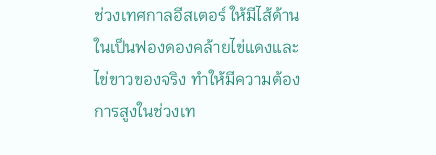ช่วงเทศกาลอีสเตอร์ ให้มีไส้ด้านในเป็นฟองดองคล้ายไข่แดงและไข่ขาวของจริง ทำให้มีความต้องการสูงในช่วงเท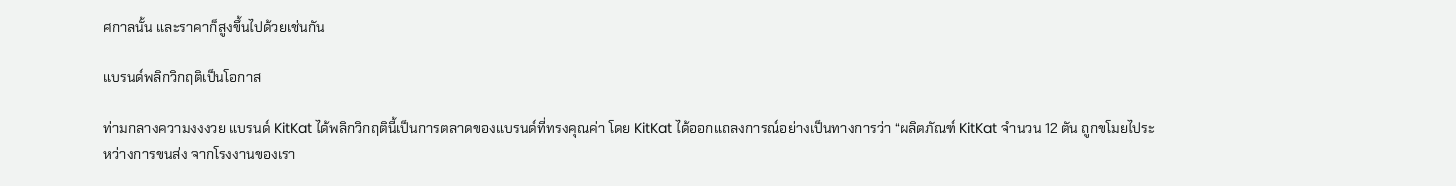ศกาลนั้น และราคาก็สูงขึ้นไปด้วยเช่นกัน

แบรนด์พลิกวิกฤติเป็นโอกาส

ท่ามกลางความงงงวย แบรนด์ KitKat ได้พลิกวิกฤตินี้เป็นการตลาดของแบรนด์ที่ทรงคุณค่า โดย KitKat ได้ออกแถลงการณ์อย่างเป็นทางการว่า “ผลิตภัณฑ์ KitKat จำนวน 12 ตัน ถูกขโมยไประหว่างการขนส่ง จากโรงงานของเรา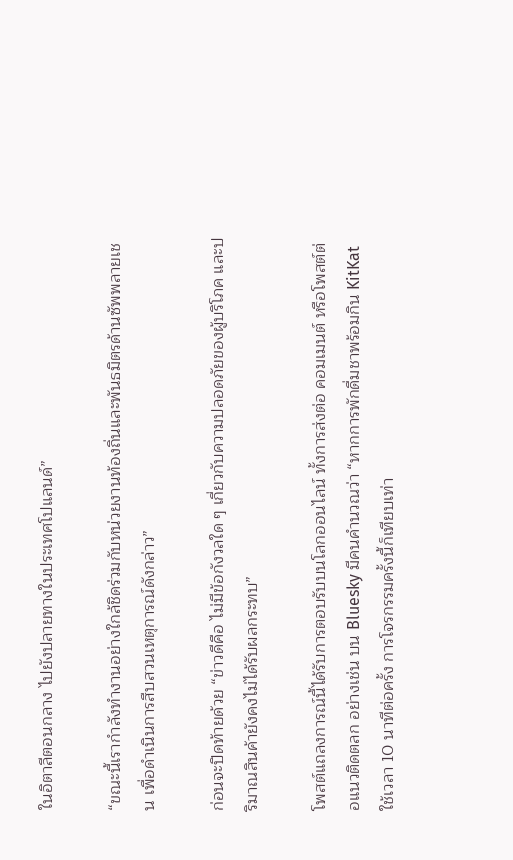ในอิตาลีตอนกลาง ไปยังปลายทางในประเทศโปแลนด์”

“ขณะนี้เรากำลังทำงานอย่างใกล้ชิดร่วมกับหน่วยงานท้องถิ่นและพันธมิตรด้านซัพพลายเชน เพื่อดำเนินการสืบสวนเหตุการณ์ดังกล่าว”

ก่อนจะปิดท้ายด้วย “ข่าวดีคือ ไม่มีข้อกังวลใด ๆ เกี่ยวกับความปลอดภัยของผู้บริโภค และปริมาณสินค้ายังคงไม่ได้รับผลกระทบ”

โพสต์แถลงการณ์นี้ได้รับการตอบรับบนโลกออนไลน์ ทั้งการส่งต่อ คอมเมนต์ หรือโพสต์ต่อแนวติดตลก อย่างเช่น บน Bluesky มีคนคำนวณว่า “หากการพักดื่มชาพร้อมกิน KitKat ใช้เวลา 10 นาทีต่อครั้ง การโจรกรรมครั้งนี้ก็เทียบเท่า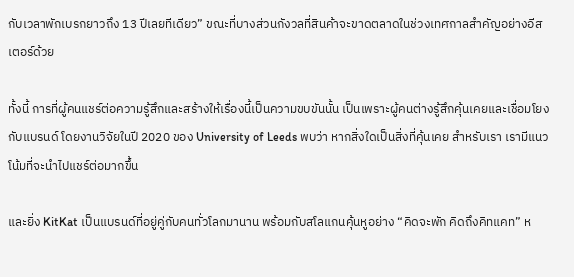กับเวลาพักเบรกยาวถึง 13 ปีเลยทีเดียว” ขณะที่บางส่วนกังวลที่สินค้าจะขาดตลาดในช่วงเทศกาลสำคัญอย่างอีสเตอร์ด้วย

ทั้งนี้ การที่ผู้คนแชร์ต่อความรู้สึกและสร้างให้เรื่องนี้เป็นความขบขันนั้น เป็นเพราะผู้คนต่างรู้สึกคุ้นเคยและเชื่อมโยงกับแบรนด์ โดยงานวิจัยในปี 2020 ของ University of Leeds พบว่า หากสิ่งใดเป็นสิ่งที่คุ้นเคย สำหรับเรา เรามีแนวโน้มที่จะนำไปแชร์ต่อมากขึ้น

และยิ่ง KitKat เป็นแบรนด์ที่อยู่คู่กับคนทั่วโลกมานาน พร้อมกับสโลแกนคุ้นหูอย่าง “คิดจะพัก คิดถึงคิทแคท” ห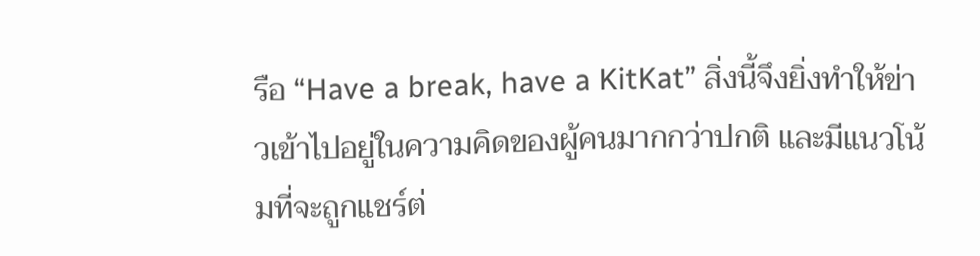รือ “Have a break, have a KitKat” สิ่งนี้จึงยิ่งทำให้ข่าวเข้าไปอยู่ในความคิดของผู้คนมากกว่าปกติ และมีแนวโน้มที่จะถูกแชร์ต่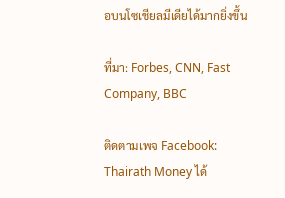อบนโซเชียลมีเดียได้มากยิ่งขึ้น

ที่มา: Forbes, CNN, Fast Company, BBC

ติดตามเพจ Facebook: Thairath Money ได้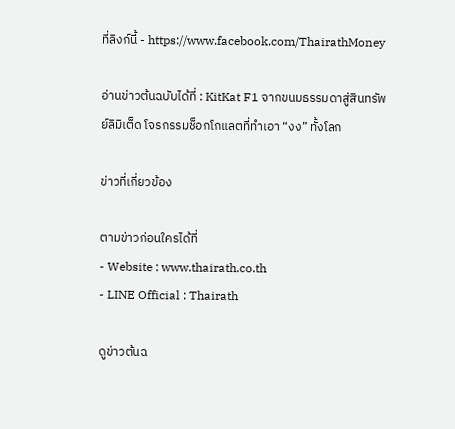ที่ลิงก์นี้ - https://www.facebook.com/ThairathMoney

อ่านข่าวต้นฉบับได้ที่ : KitKat F1 จากขนมธรรมดาสู่สินทรัพย์ลิมิเต็ด โจรกรรมช็อกโกแลตที่ทำเอา “งง” ทั้งโลก

ข่าวที่เกี่ยวข้อง

ตามข่าวก่อนใครได้ที่
- Website : www.thairath.co.th
- LINE Official : Thairath

ดูข่าวต้นฉ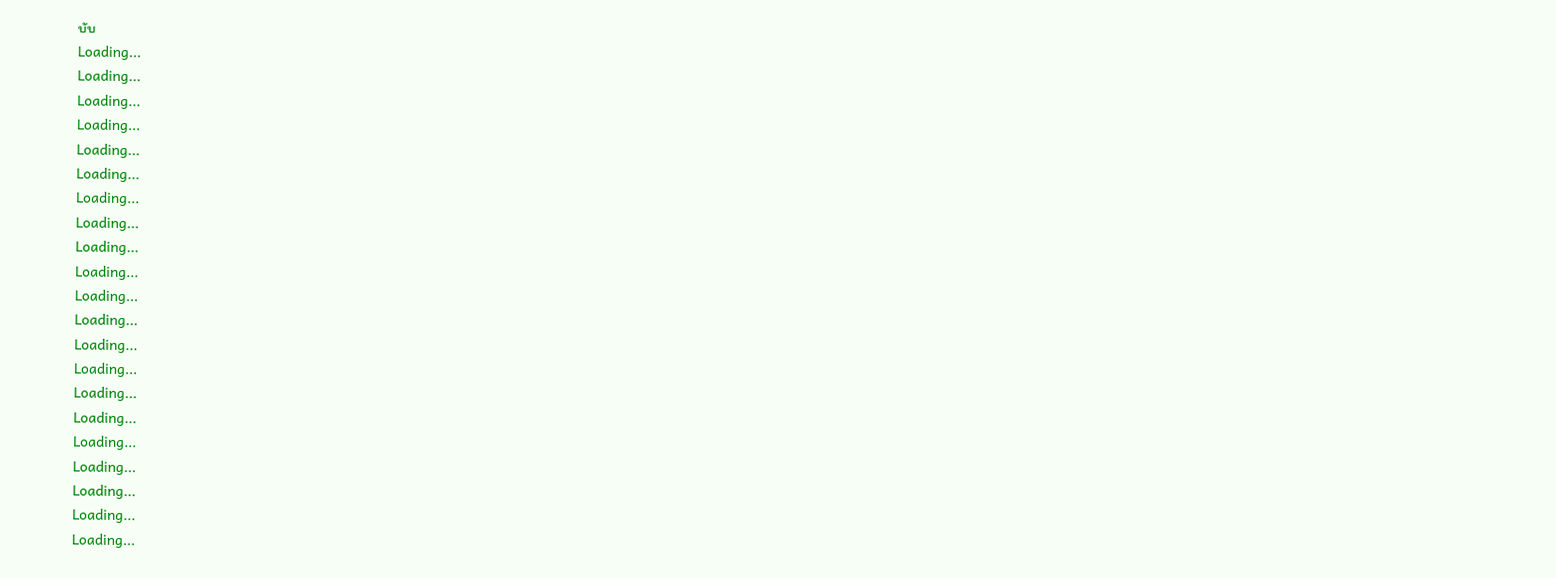บับ
Loading...
Loading...
Loading...
Loading...
Loading...
Loading...
Loading...
Loading...
Loading...
Loading...
Loading...
Loading...
Loading...
Loading...
Loading...
Loading...
Loading...
Loading...
Loading...
Loading...
Loading...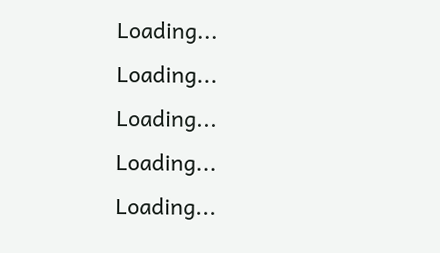Loading...
Loading...
Loading...
Loading...
Loading...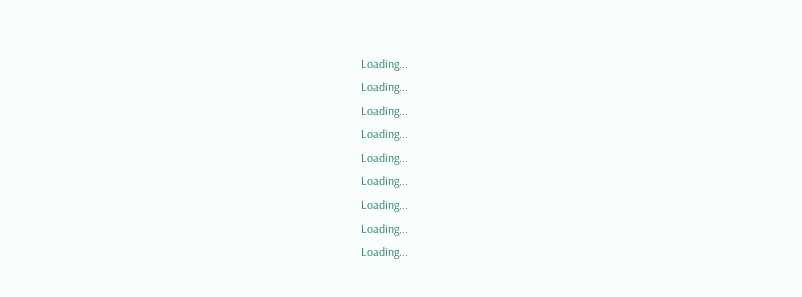Loading...
Loading...
Loading...
Loading...
Loading...
Loading...
Loading...
Loading...
Loading...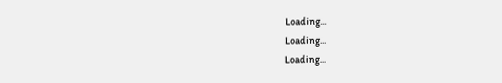Loading...
Loading...
Loading...